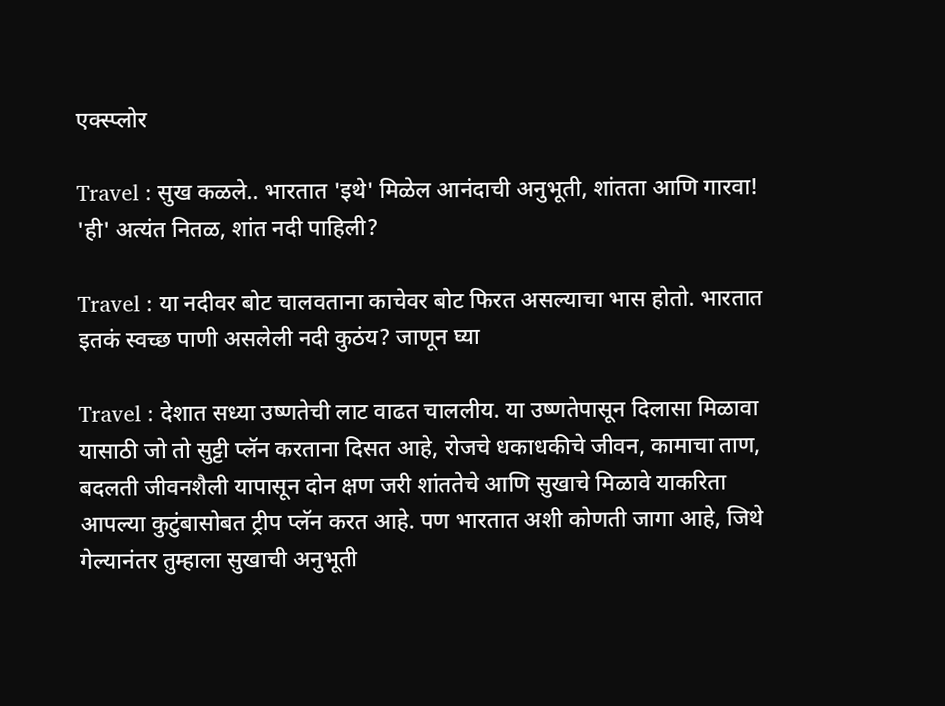एक्स्प्लोर

Travel : सुख कळले.. भारतात 'इथे' मिळेल आनंदाची अनुभूती, शांतता आणि गारवा! 'ही' अत्यंत नितळ, शांत नदी पाहिली?

Travel : या नदीवर बोट चालवताना काचेवर बोट फिरत असल्याचा भास होतो. भारतात इतकं स्वच्छ पाणी असलेली नदी कुठंय? जाणून घ्या

Travel : देशात सध्या उष्णतेची लाट वाढत चाललीय. या उष्णतेपासून दिलासा मिळावा यासाठी जो तो सुट्टी प्लॅन करताना दिसत आहे, रोजचे धकाधकीचे जीवन, कामाचा ताण, बदलती जीवनशैली यापासून दोन क्षण जरी शांततेचे आणि सुखाचे मिळावे याकरिता आपल्या कुटुंबासोबत ट्रीप प्लॅन करत आहे. पण भारतात अशी कोणती जागा आहे, जिथे गेल्यानंतर तुम्हाला सुखाची अनुभूती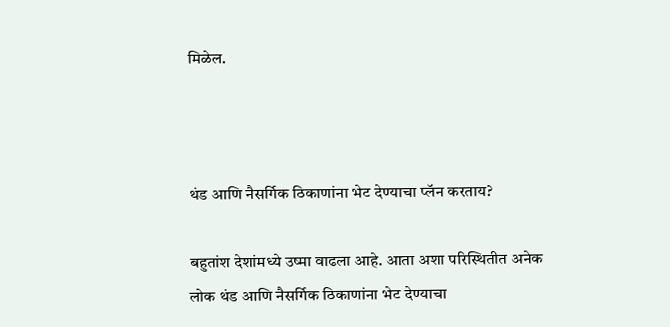मिळेल.



थंड आणि नैसर्गिक ठिकाणांना भेट देण्याचा प्लॅन करताय?

बहुतांश देशांमध्ये उष्मा वाढला आहे. आता अशा परिस्थितीत अनेक लोक थंड आणि नैसर्गिक ठिकाणांना भेट देण्याचा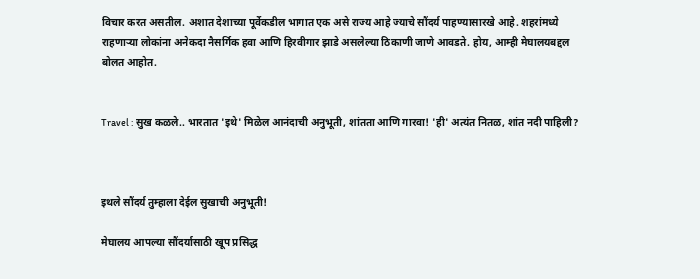विचार करत असतील. अशात देशाच्या पूर्वेकडील भागात एक असे राज्य आहे ज्याचे सौंदर्य पाहण्यासारखे आहे. शहरांमध्ये राहणाऱ्या लोकांना अनेकदा नैसर्गिक हवा आणि हिरवीगार झाडे असलेल्या ठिकाणी जाणे आवडते. होय, आम्ही मेघालयबद्दल बोलत आहोत.


Travel : सुख कळले.. भारतात 'इथे' मिळेल आनंदाची अनुभूती, शांतता आणि गारवा! 'ही' अत्यंत नितळ, शांत नदी पाहिली?



इथले सौंदर्य तुम्हाला देईल सुखाची अनुभूती!

मेघालय आपल्या सौंदर्यासाठी खूप प्रसिद्ध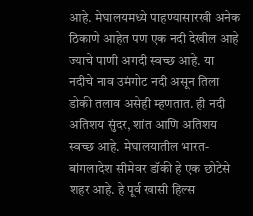आहे. मेघालयमध्ये पाहण्यासारखी अनेक ठिकाणे आहेत पण एक नदी देखील आहे ज्याचे पाणी अगदी स्वच्छ आहे. या नदीचे नाव उमंगोट नदी असून तिला डोकी तलाव असेही म्हणतात. ही नदी अतिशय सुंदर, शांत आणि अतिशय स्वच्छ आहे. मेघालयातील भारत-बांगलादेश सीमेवर डॉकी हे एक छोटेसे शहर आहे. हे पूर्व खासी हिल्स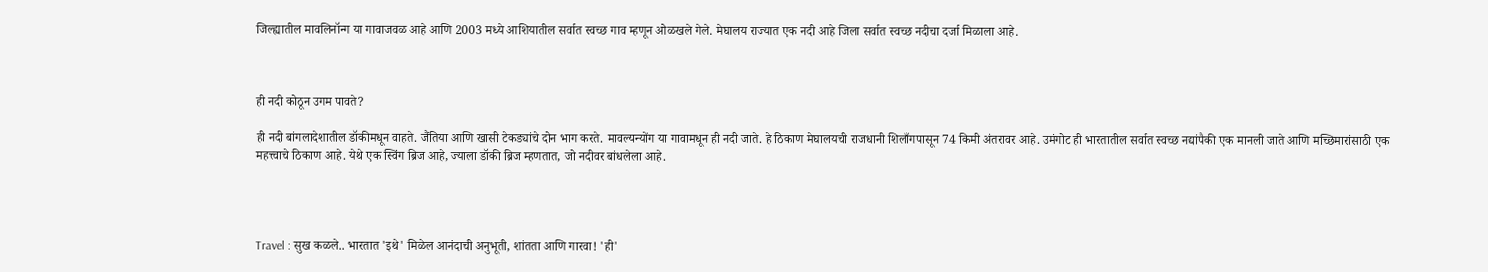जिल्ह्यातील मावलिनॉन्ग या गावाजवळ आहे आणि 2003 मध्ये आशियातील सर्वात स्वच्छ गाव म्हणून ओळखले गेले. मेघालय राज्यात एक नदी आहे जिला सर्वात स्वच्छ नदीचा दर्जा मिळाला आहे.



ही नदी कोठून उगम पावते?

ही नदी बांगलादेशातील डॉकीमधून वाहते. जैंतिया आणि खासी टेकड्यांचे दोन भाग करते. मावल्यन्योंग या गावामधून ही नदी जाते. हे ठिकाण मेघालयची राजधानी शिलाँगपासून 74 किमी अंतरावर आहे. उमंगोट ही भारतातील सर्वात स्वच्छ नद्यांपैकी एक मानली जाते आणि मच्छिमारांसाठी एक महत्त्वाचे ठिकाण आहे. येथे एक स्विंग ब्रिज आहे, ज्याला डॉकी ब्रिज म्हणतात, जो नदीवर बांधलेला आहे.




Travel : सुख कळले.. भारतात 'इथे' मिळेल आनंदाची अनुभूती, शांतता आणि गारवा! 'ही'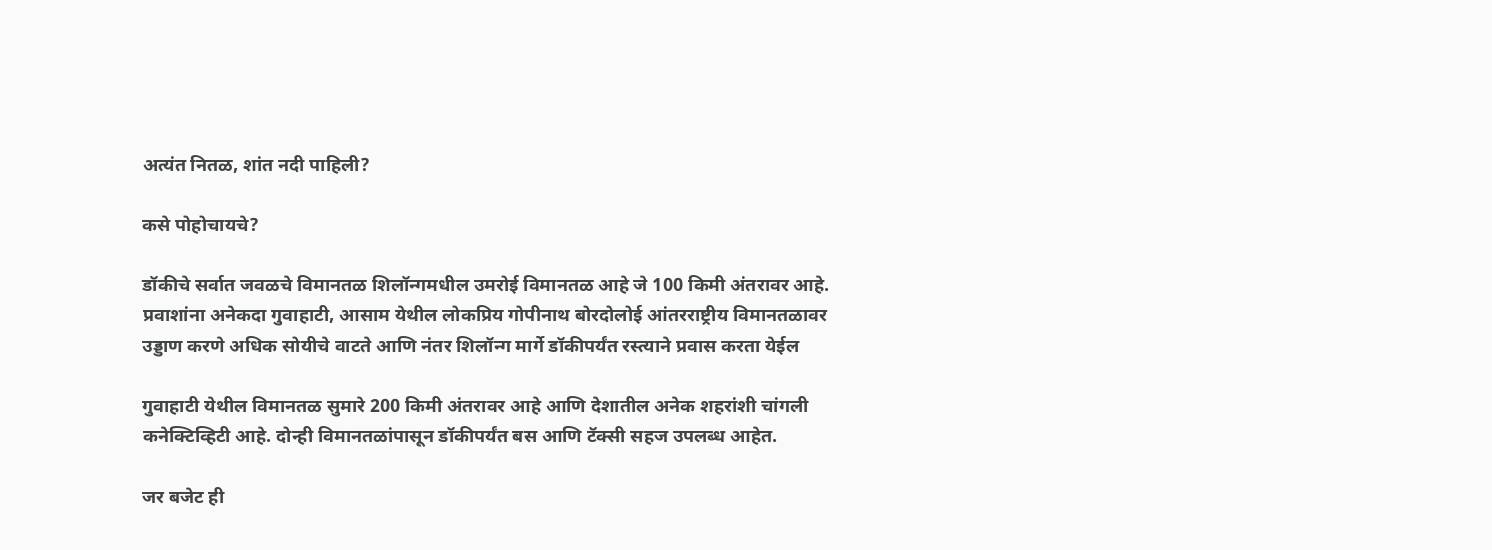अत्यंत नितळ, शांत नदी पाहिली?

कसे पोहोचायचे?

डॉकीचे सर्वात जवळचे विमानतळ शिलॉन्गमधील उमरोई विमानतळ आहे जे 100 किमी अंतरावर आहे. प्रवाशांना अनेकदा गुवाहाटी, आसाम येथील लोकप्रिय गोपीनाथ बोरदोलोई आंतरराष्ट्रीय विमानतळावर उड्डाण करणे अधिक सोयीचे वाटते आणि नंतर शिलॉन्ग मार्गे डॉकीपर्यंत रस्त्याने प्रवास करता येईल

गुवाहाटी येथील विमानतळ सुमारे 200 किमी अंतरावर आहे आणि देशातील अनेक शहरांशी चांगली कनेक्टिव्हिटी आहे. दोन्ही विमानतळांपासून डॉकीपर्यंत बस आणि टॅक्सी सहज उपलब्ध आहेत.

जर बजेट ही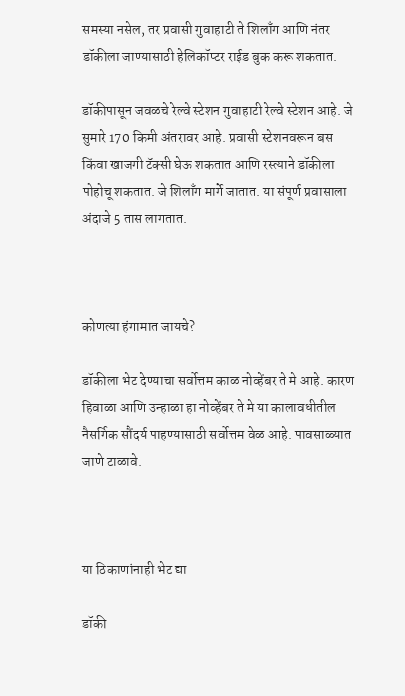समस्या नसेल, तर प्रवासी गुवाहाटी ते शिलाँग आणि नंतर डॉकीला जाण्यासाठी हेलिकॉप्टर राईड बुक करू शकतात.

डॉकीपासून जवळचे रेल्वे स्टेशन गुवाहाटी रेल्वे स्टेशन आहे. जे सुमारे 170 किमी अंतरावर आहे. प्रवासी स्टेशनवरून बस किंवा खाजगी टॅक्सी घेऊ शकतात आणि रस्त्याने डॉकीला पोहोचू शकतात. जे शिलाँग मार्गे जातात. या संपूर्ण प्रवासाला अंदाजे 5 तास लागतात.



कोणत्या हंगामात जायचे?

डॉकीला भेट देण्याचा सर्वोत्तम काळ नोव्हेंबर ते मे आहे. कारण हिवाळा आणि उन्हाळा हा नोव्हेंबर ते मे या कालावधीतील नैसर्गिक सौंदर्य पाहण्यासाठी सर्वोत्तम वेळ आहे. पावसाळ्यात जाणे टाळावे.



या ठिकाणांनाही भेट द्या

डॉकी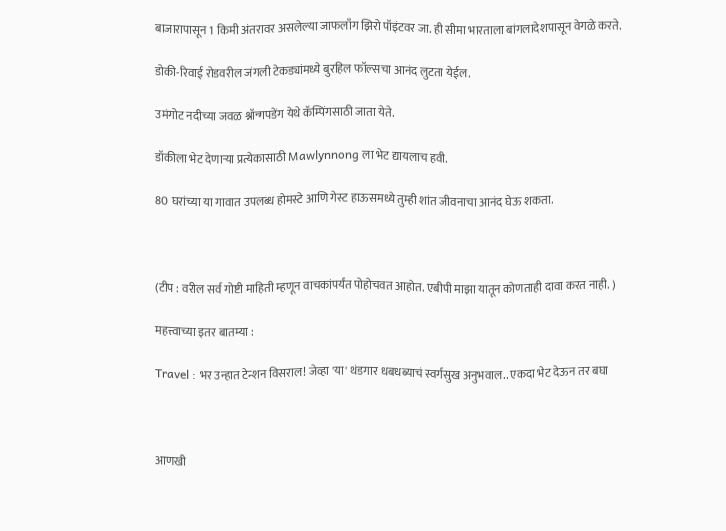बाजारापासून 1 किमी अंतरावर असलेल्या जाफलाँग झिरो पॉइंटवर जा. ही सीमा भारताला बांगलादेशपासून वेगळे करते.

डोकी-रिवाई रोडवरील जंगली टेकड्यांमध्ये बुरहिल फॉल्सचा आनंद लुटता येईल.

उमंगोट नदीच्या जवळ श्नॉन्गपडेंग येथे कॅम्पिंगसाठी जाता येते.

डॉकीला भेट देणाऱ्या प्रत्येकासाठी Mawlynnong ला भेट द्यायलाच हवी.

80 घरांच्या या गावात उपलब्ध होमस्टे आणि गेस्ट हाऊसमध्ये तुम्ही शांत जीवनाचा आनंद घेऊ शकता.



(टीप : वरील सर्व गोष्टी माहिती म्हणून वाचकांपर्यंत पोहोचवत आहोत. एबीपी माझा यातून कोणताही दावा करत नाही. )

महत्त्वाच्या इतर बातम्या :

Travel : भर उन्हात टेन्शन विसराल! जेव्हा 'या' थंडगार धबधब्याचं स्वर्गसुख अनुभवाल.. एकदा भेट देऊन तर बघा



आणखी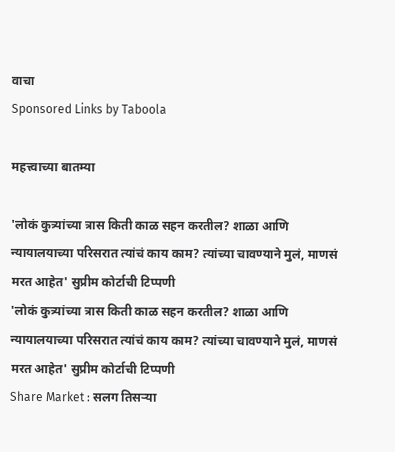वाचा
Sponsored Links by Taboola

महत्त्वाच्या बातम्या

'लोकं कुत्र्यांच्या त्रास किती काळ सहन करतील? शाळा आणि न्यायालयाच्या परिसरात त्यांचं काय काम? त्यांच्या चावण्याने मुलं, माणसं मरत आहेत' सुप्रीम कोर्टाची टिप्पणी
'लोकं कुत्र्यांच्या त्रास किती काळ सहन करतील? शाळा आणि न्यायालयाच्या परिसरात त्यांचं काय काम? त्यांच्या चावण्याने मुलं, माणसं मरत आहेत' सुप्रीम कोर्टाची टिप्पणी
Share Market : सलग तिसऱ्या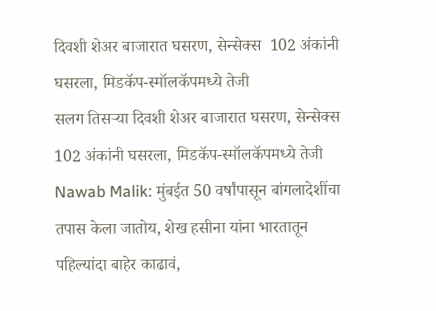दिवशी शेअर बाजारात घसरण, सेन्सेक्स  102 अंकांनी घसरला, मिडकॅप-स्मॉलकॅपमध्ये तेजी
सलग तिसऱ्या दिवशी शेअर बाजारात घसरण, सेन्सेक्स  102 अंकांनी घसरला, मिडकॅप-स्मॉलकॅपमध्ये तेजी
Nawab Malik: मुंबईत 50 वर्षांपासून बांगलादेशींचा तपास केला जातोय, शेख हसीना यांना भारतातून पहिल्यांदा बाहेर काढावं,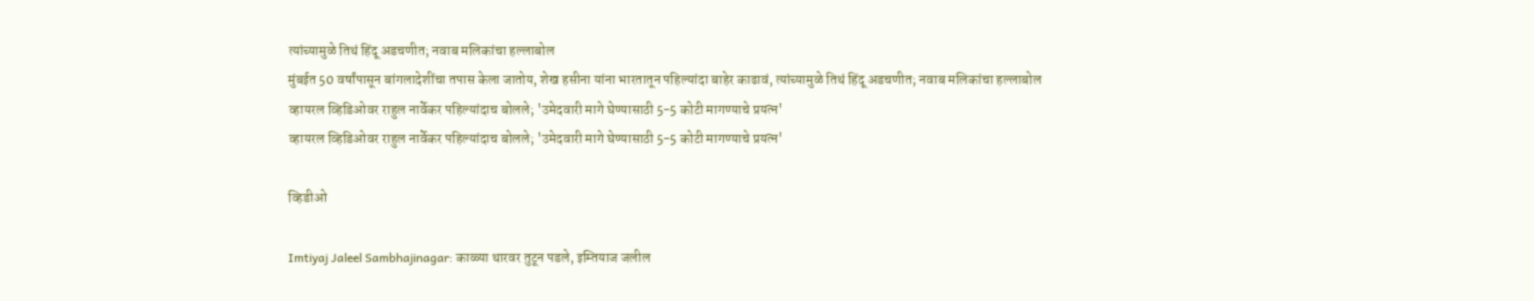त्यांच्यामुळे तिथं हिंदू अडचणीत; नवाब मलिकांचा हल्लाबोल
मुंबईत 50 वर्षांपासून बांगलादेशींचा तपास केला जातोय, शेख हसीना यांना भारतातून पहिल्यांदा बाहेर काढावं, त्यांच्यामुळे तिथं हिंदू अडचणीत; नवाब मलिकांचा हल्लाबोल
व्हायरल व्हिडिओवर राहुल नार्वेकर पहिल्यांदाच बोलले; 'उमेदवारी मागे घेण्यासाठी 5-5 कोटी मागण्याचे प्रयत्न'
व्हायरल व्हिडिओवर राहुल नार्वेकर पहिल्यांदाच बोलले; 'उमेदवारी मागे घेण्यासाठी 5-5 कोटी मागण्याचे प्रयत्न'

व्हिडीओ

Imtiyaj Jaleel Sambhajinagar: काळ्या थारवर तुटून पडले, इम्तियाज जलील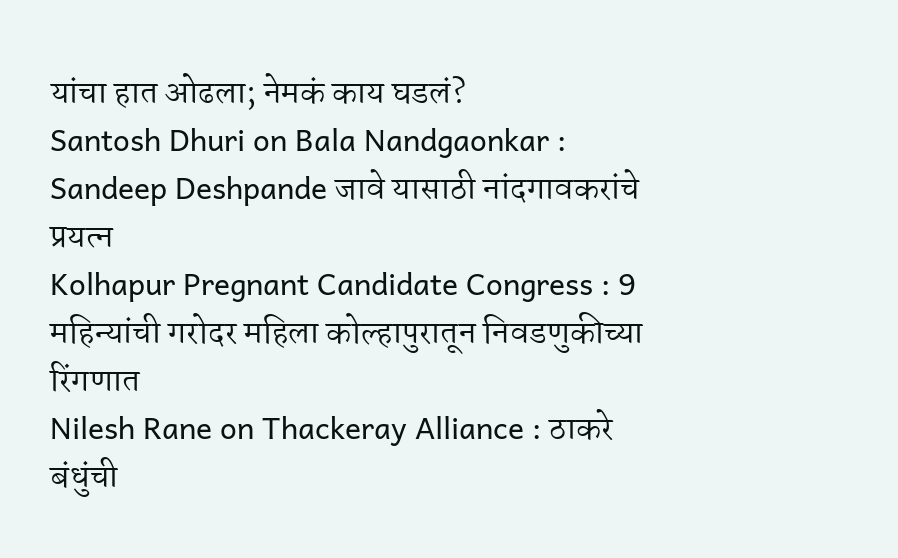यांचा हात ओढला; नेमकं काय घडलं?
Santosh Dhuri on Bala Nandgaonkar : Sandeep Deshpande जावे यासाठी नांदगावकरांचे प्रयत्न
Kolhapur Pregnant Candidate Congress : 9 महिन्यांची गरोदर महिला कोल्हापुरातून निवडणुकीच्या रिंगणात
Nilesh Rane on Thackeray Alliance : ठाकरे बंधुंची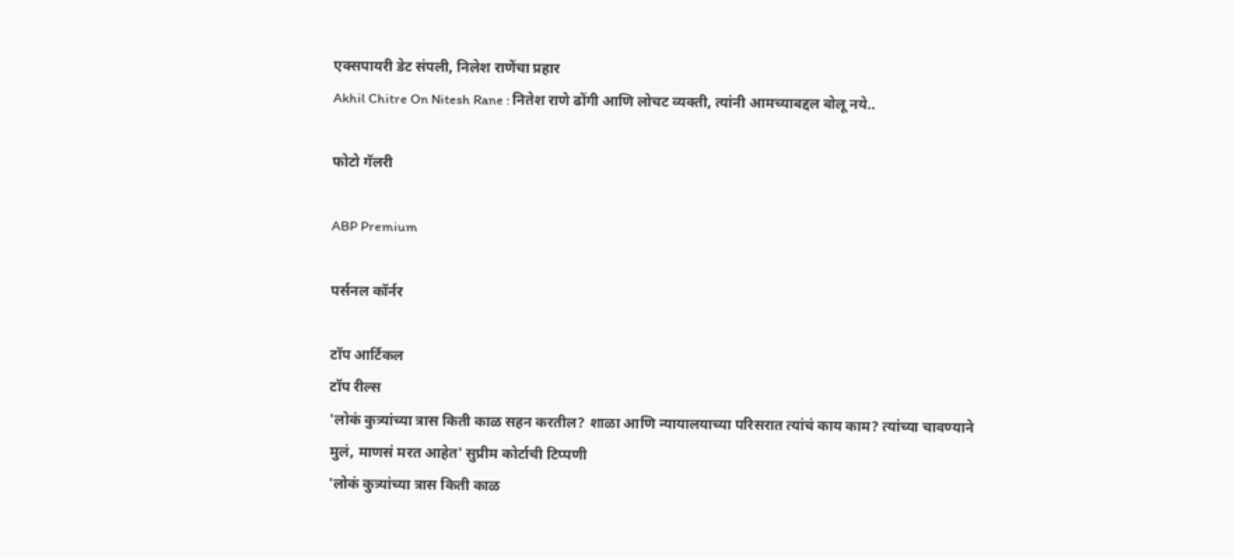एक्सपायरी डेट संपली, निलेश राणेंचा प्रहार
Akhil Chitre On Nitesh Rane : नितेश राणे ढोंगी आणि लोचट व्यक्ती, त्यांनी आमच्याबद्दल बोलू नये..

फोटो गॅलरी

ABP Premium

पर्सनल कॉर्नर

टॉप आर्टिकल
टॉप रील्स
'लोकं कुत्र्यांच्या त्रास किती काळ सहन करतील? शाळा आणि न्यायालयाच्या परिसरात त्यांचं काय काम? त्यांच्या चावण्याने मुलं, माणसं मरत आहेत' सुप्रीम कोर्टाची टिप्पणी
'लोकं कुत्र्यांच्या त्रास किती काळ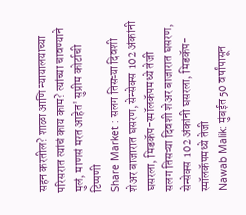सहन करतील? शाळा आणि न्यायालयाच्या परिसरात त्यांचं काय काम? त्यांच्या चावण्याने मुलं, माणसं मरत आहेत' सुप्रीम कोर्टाची टिप्पणी
Share Market : सलग तिसऱ्या दिवशी शेअर बाजारात घसरण, सेन्सेक्स  102 अंकांनी घसरला, मिडकॅप-स्मॉलकॅपमध्ये तेजी
सलग तिसऱ्या दिवशी शेअर बाजारात घसरण, सेन्सेक्स  102 अंकांनी घसरला, मिडकॅप-स्मॉलकॅपमध्ये तेजी
Nawab Malik: मुंबईत 50 वर्षांपासून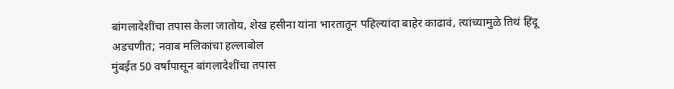बांगलादेशींचा तपास केला जातोय, शेख हसीना यांना भारतातून पहिल्यांदा बाहेर काढावं, त्यांच्यामुळे तिथं हिंदू अडचणीत; नवाब मलिकांचा हल्लाबोल
मुंबईत 50 वर्षांपासून बांगलादेशींचा तपास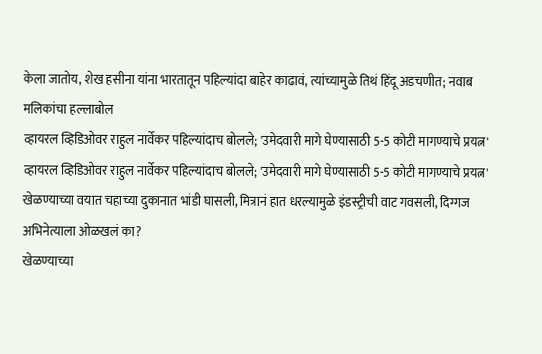केला जातोय, शेख हसीना यांना भारतातून पहिल्यांदा बाहेर काढावं, त्यांच्यामुळे तिथं हिंदू अडचणीत; नवाब मलिकांचा हल्लाबोल
व्हायरल व्हिडिओवर राहुल नार्वेकर पहिल्यांदाच बोलले; 'उमेदवारी मागे घेण्यासाठी 5-5 कोटी मागण्याचे प्रयत्न'
व्हायरल व्हिडिओवर राहुल नार्वेकर पहिल्यांदाच बोलले; 'उमेदवारी मागे घेण्यासाठी 5-5 कोटी मागण्याचे प्रयत्न'
खेळण्याच्या वयात चहाच्या दुकानात भांडी घासली, मित्रानं हात धरल्यामुळे इंडस्ट्रीची वाट गवसली, दिग्गज अभिनेत्याला ओळखलं का?
खेळण्याच्या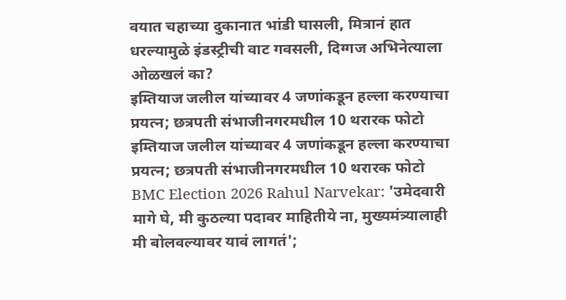वयात चहाच्या दुकानात भांडी घासली, मित्रानं हात धरल्यामुळे इंडस्ट्रीची वाट गवसली, दिग्गज अभिनेत्याला ओळखलं का?
इम्तियाज जलील यांच्यावर 4 जणांकडून हल्ला करण्याचा प्रयत्न; छत्रपती संभाजीनगरमधील 10 थरारक फोटो
इम्तियाज जलील यांच्यावर 4 जणांकडून हल्ला करण्याचा प्रयत्न; छत्रपती संभाजीनगरमधील 10 थरारक फोटो
BMC Election 2026 Rahul Narvekar: 'उमेदवारी मागे घे, मी कुठल्या पदावर माहितीये ना, मुख्यमंत्र्यालाही मी बोलवल्यावर यावं लागतं';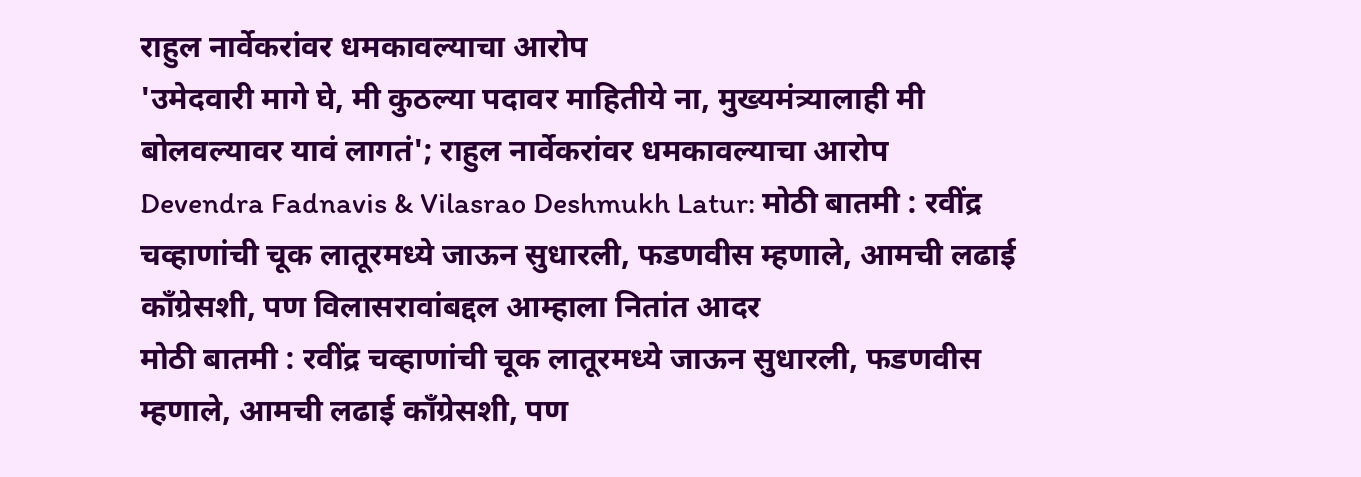राहुल नार्वेकरांवर धमकावल्याचा आरोप
'उमेदवारी मागे घे, मी कुठल्या पदावर माहितीये ना, मुख्यमंत्र्यालाही मी बोलवल्यावर यावं लागतं'; राहुल नार्वेकरांवर धमकावल्याचा आरोप
Devendra Fadnavis & Vilasrao Deshmukh Latur: मोठी बातमी : रवींद्र चव्हाणांची चूक लातूरमध्ये जाऊन सुधारली, फडणवीस म्हणाले, आमची लढाई काँग्रेसशी, पण विलासरावांबद्दल आम्हाला नितांत आदर
मोठी बातमी : रवींद्र चव्हाणांची चूक लातूरमध्ये जाऊन सुधारली, फडणवीस म्हणाले, आमची लढाई काँग्रेसशी, पण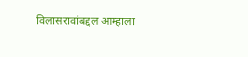विलासरावांबद्दल आम्हाला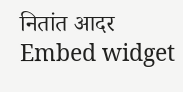नितांत आदर
Embed widget